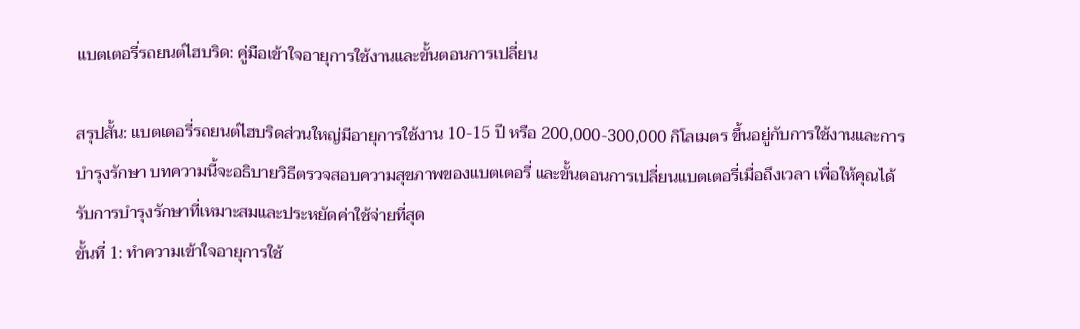แบตเตอรี่รถยนต์ไฮบริด: คู่มือเข้าใจอายุการใช้งานและขั้นตอนการเปลี่ยน

สรุปสั้น: แบตเตอรี่รถยนต์ไฮบริดส่วนใหญ่มีอายุการใช้งาน 10-15 ปี หรือ 200,000-300,000 กิโลเมตร ขึ้นอยู่กับการใช้งานและการบำรุงรักษา บทความนี้จะอธิบายวิธีตรวจสอบความสุขภาพของแบตเตอรี่ และขั้นตอนการเปลี่ยนแบตเตอรี่เมื่อถึงเวลา เพื่อให้คุณได้รับการบำรุงรักษาที่เหมาะสมและประหยัดค่าใช้จ่ายที่สุด
ขั้นที่ 1: ทำความเข้าใจอายุการใช้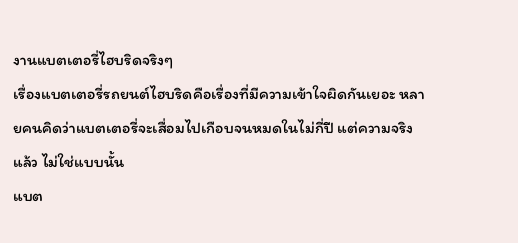งานแบตเตอรี่ไฮบริดจริงๆ
เรื่องแบตเตอรี่รถยนต์ไฮบริดคือเรื่องที่มีความเข้าใจผิดกันเยอะ หลายคนคิดว่าแบตเตอรี่จะเสื่อมไปเกือบจนหมดในไม่กี่ปี แต่ความจริงแล้ว ไม่ใช่แบบนั้น
แบต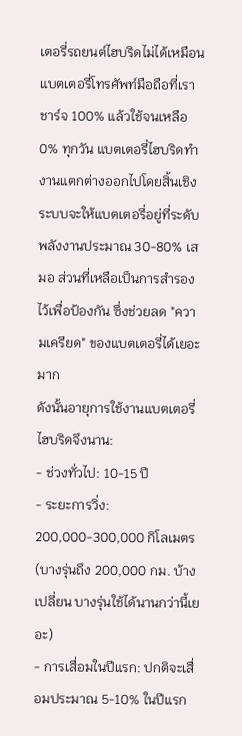เตอรี่รถยนต์ไฮบริดไม่ได้เหมือนแบตเตอรี่โทรศัพท์มือถือที่เราชาร์จ 100% แล้วใช้จนเหลือ 0% ทุกวัน แบตเตอรี่ไฮบริดทำงานแตกต่างออกไปโดยสิ้นเชิง ระบบจะให้แบตเตอรี่อยู่ที่ระดับพลังงานประมาณ 30-80% เสมอ ส่วนที่เหลือเป็นการสำรองไว้เพื่อป้องกัน ซึ่งช่วยลด "ความเครียด" ของแบตเตอรี่ได้เยอะมาก
ดังนั้นอายุการใช้งานแบตเตอรี่ไฮบริดจึงนาน:
- ช่วงทั่วไป: 10-15 ปี
- ระยะการวิ่ง: 200,000-300,000 กิโลเมตร (บางรุ่นถึง 200,000 กม. บ้างเปลี่ยน บางรุ่นใช้ได้นานกว่านี้เยอะ)
- การเสื่อมในปีแรก: ปกติจะเสื่อมประมาณ 5-10% ในปีแรก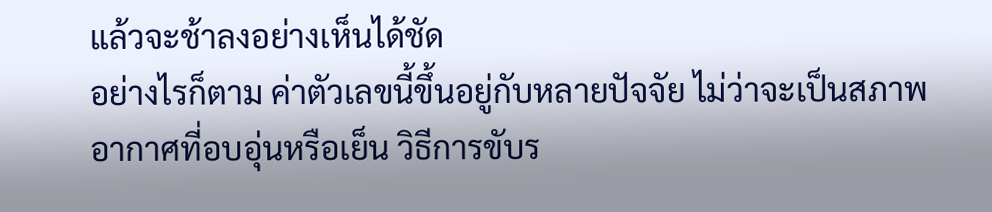แล้วจะช้าลงอย่างเห็นได้ชัด
อย่างไรก็ตาม ค่าตัวเลขนี้ขึ้นอยู่กับหลายปัจจัย ไม่ว่าจะเป็นสภาพอากาศที่อบอุ่นหรือเย็น วิธีการขับร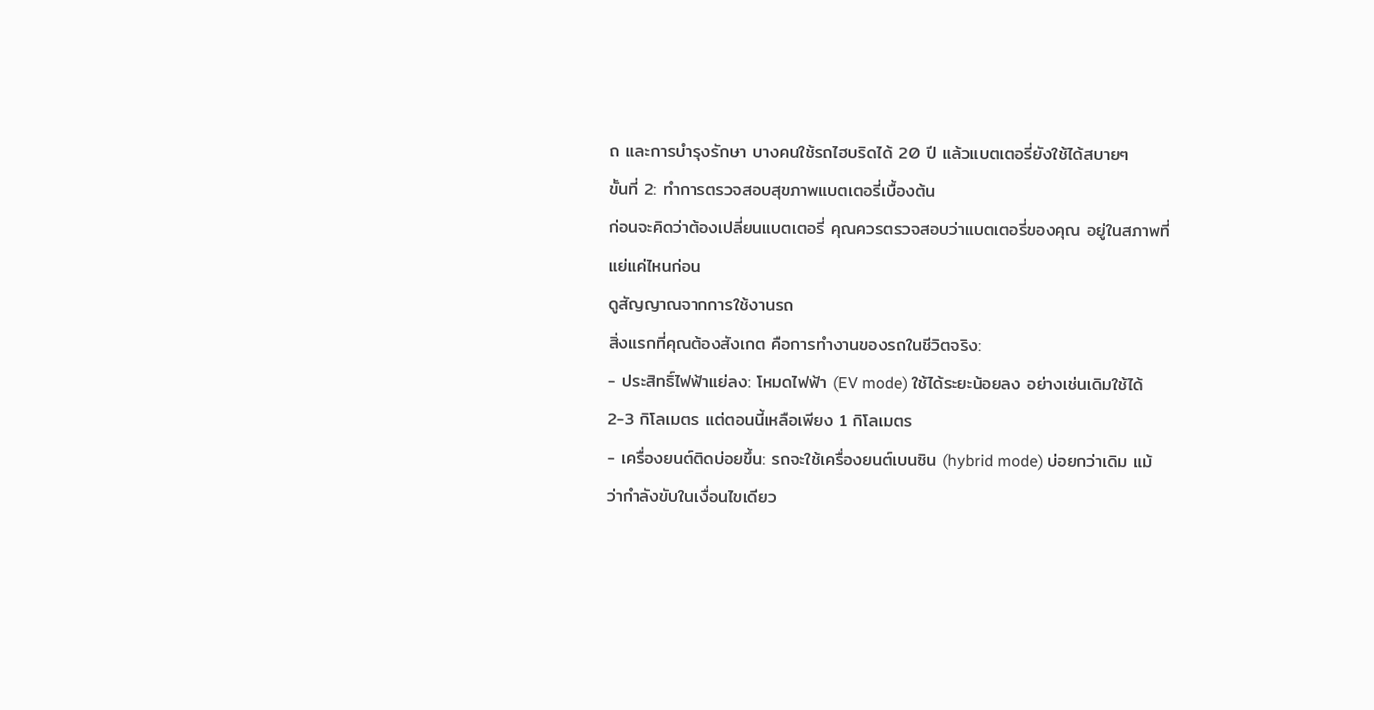ถ และการบำรุงรักษา บางคนใช้รถไฮบริดได้ 20 ปี แล้วแบตเตอรี่ยังใช้ได้สบายๆ
ขั้นที่ 2: ทำการตรวจสอบสุขภาพแบตเตอรี่เบื้องต้น
ก่อนจะคิดว่าต้องเปลี่ยนแบตเตอรี่ คุณควรตรวจสอบว่าแบตเตอรี่ของคุณ อยู่ในสภาพที่แย่แค่ไหนก่อน
ดูสัญญาณจากการใช้งานรถ
สิ่งแรกที่คุณต้องสังเกต คือการทำงานของรถในชีวิตจริง:
- ประสิทธิ์ไฟฟ้าแย่ลง: โหมดไฟฟ้า (EV mode) ใช้ได้ระยะน้อยลง อย่างเช่นเดิมใช้ได้ 2-3 กิโลเมตร แต่ตอนนี้เหลือเพียง 1 กิโลเมตร
- เครื่องยนต์ติดบ่อยขึ้น: รถจะใช้เครื่องยนต์เบนซิน (hybrid mode) บ่อยกว่าเดิม แม้ว่ากำลังขับในเงื่อนไขเดียว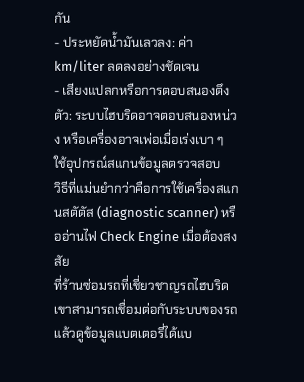กัน
- ประหยัดน้ำมันเลวลง: ค่า km/liter ลดลงอย่างชัดเจน
- เสียงแปลกหรือการตอบสนองตึงตัว: ระบบไฮบริดอาจตอบสนองหน่วง หรือเครื่องอาจเพ่อเมื่อเร่งเบา ๆ
ใช้อุปกรณ์สแกนข้อมูลตรวจสอบ
วิธีที่แม่นยำกว่าคือการใช้เครื่องสแกนสตัตัส (diagnostic scanner) หรืออ่านไฟ Check Engine เมื่อต้องสงสัย
ที่ร้านซ่อมรถที่เชี่ยวชาญรถไฮบริด เขาสามารถเชื่อมต่อกับระบบของรถ แล้วดูข้อมูลแบตเตอรี่ได้แบ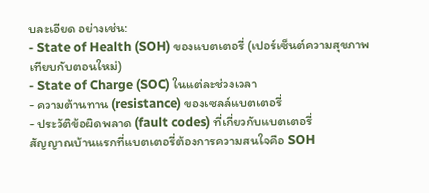บละเอียด อย่างเช่น:
- State of Health (SOH) ของแบตเตอรี่ (เปอร์เซ็นต์ความสุขภาพเทียบกับตอนใหม่)
- State of Charge (SOC) ในแต่ละช่วงเวลา
- ความต้านทาน (resistance) ของเซลล์แบตเตอรี่
- ประวัติข้อผิดพลาด (fault codes) ที่เกี่ยวกับแบตเตอรี่
สัญญาณบ้านแรกที่แบตเตอรี่ต้องการความสนใจคือ SOH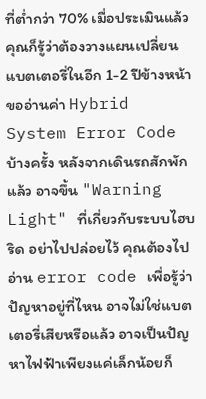ที่ต่ำกว่า 70% เมื่อประเมินแล้ว คุณก็รู้ว่าต้องวางแผนเปลี่ยนแบตเตอรี่ในอีก 1-2 ปีข้างหน้า
ขออ่านค่า Hybrid System Error Code
บ้างครั้ง หลังจากเดินรถสักพักแล้ว อาจขึ้น "Warning Light" ที่เกี่ยวกับระบบไฮบริด อย่าไปปล่อยไว้ คุณต้องไปอ่าน error code เพื่อรู้ว่าปัญหาอยู่ที่ไหน อาจไม่ใช่แบตเตอรี่เสียหรือแล้ว อาจเป็นปัญหาไฟฟ้าเพียงแค่เล็กน้อยก็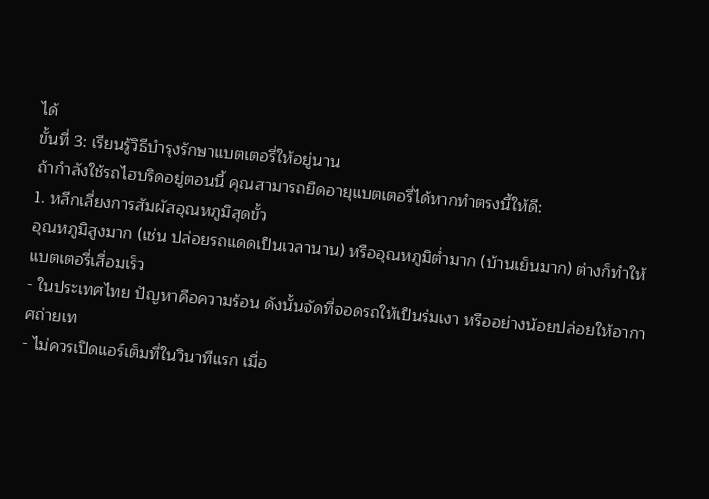ได้
ขั้นที่ 3: เรียนรู้วิธีบำรุงรักษาแบตเตอรี่ให้อยู่นาน
ถ้ากำลังใช้รถไฮบริดอยู่ตอนนี้ คุณสามารถยืดอายุแบตเตอรี่ได้หากทำตรงนี้ให้ดี:
1. หลีกเลี่ยงการสัมผัสอุณหภูมิสุดขั้ว
อุณหภูมิสูงมาก (เช่น ปล่อยรถแดดเป็นเวลานาน) หรืออุณหภูมิต่ำมาก (บ้านเย็นมาก) ต่างก็ทำให้แบตเตอรี่เสื่อมเร็ว
- ในประเทศไทย ปัญหาคือความร้อน ดังนั้นจัดที่จอดรถให้เป็นร่มเงา หรืออย่างน้อยปล่อยให้อากาศถ่ายเท
- ไม่ควรเปิดแอร์เต็มที่ในวินาทีแรก เมื่อ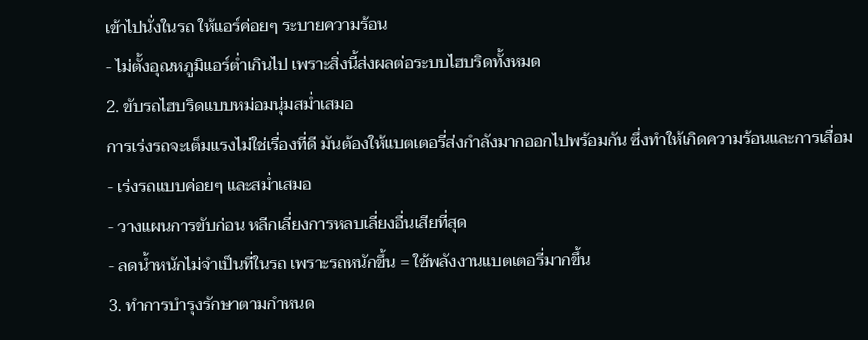เข้าไปนั่งในรถ ให้แอร์ค่อยๆ ระบายความร้อน
- ไม่ตั้งอุณหภูมิแอร์ต่ำเกินไป เพราะสิ่งนี้ส่งผลต่อระบบไฮบริดทั้งหมด
2. ขับรถไฮบริดแบบหม่อมนุ่มสม่ำเสมอ
การเร่งรถจะเต็มแรงไม่ใช่เรื่องที่ดี มันต้องให้แบตเตอรี่ส่งกำลังมากออกไปพร้อมกัน ซึ่งทำให้เกิดความร้อนและการเสื่อม
- เร่งรถแบบค่อยๆ และสม่ำเสมอ
- วางแผนการขับก่อน หลีกเลี่ยงการหลบเลี่ยงอื่นเสียที่สุด
- ลดน้ำหนักไม่จำเป็นที่ในรถ เพราะรถหนักขึ้น = ใช้พลังงานแบตเตอรี่มากขึ้น
3. ทำการบำรุงรักษาตามกำหนด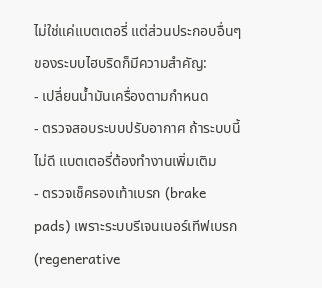ไม่ใช่แค่แบตเตอรี่ แต่ส่วนประกอบอื่นๆ ของระบบไฮบริดก็มีความสำคัญ:
- เปลี่ยนน้ำมันเครื่องตามกำหนด
- ตรวจสอบระบบปรับอากาศ ถ้าระบบนี้ไม่ดี แบตเตอรี่ต้องทำงานเพิ่มเติม
- ตรวจเช็ครองเท้าเบรก (brake pads) เพราะระบบรีเจนเนอร์เทีฟเบรก (regenerative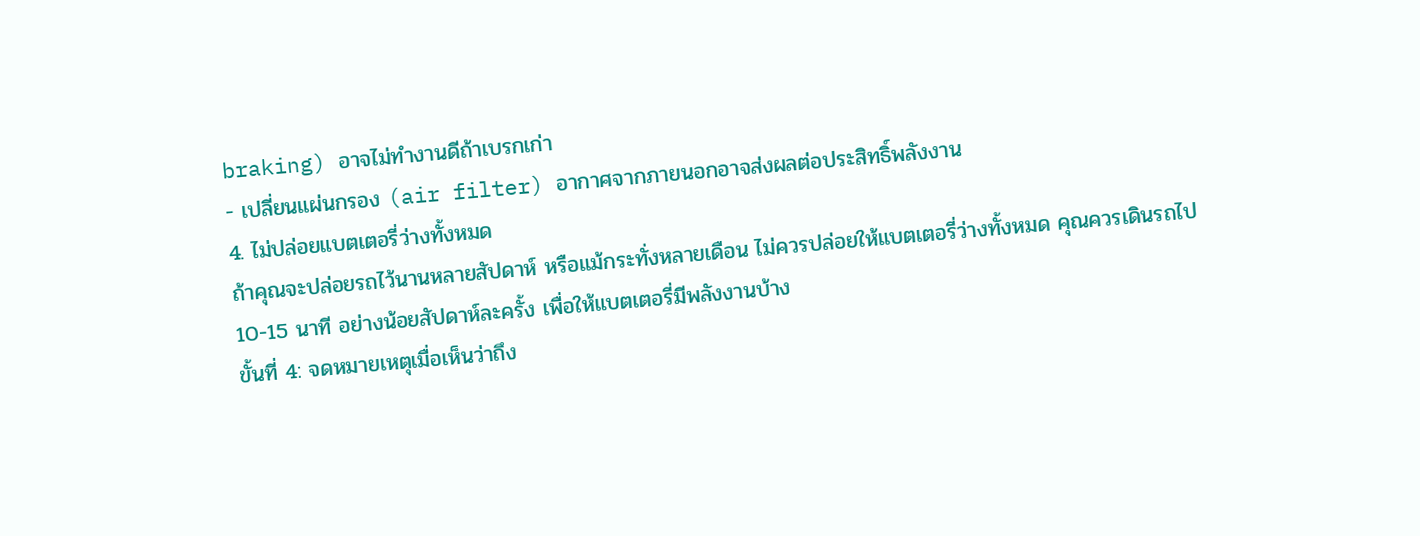braking) อาจไม่ทำงานดีถ้าเบรกเก่า
- เปลี่ยนแผ่นกรอง (air filter) อากาศจากภายนอกอาจส่งผลต่อประสิทธิ์พลังงาน
4. ไม่ปล่อยแบตเตอรี่ว่างทั้งหมด
ถ้าคุณจะปล่อยรถไว้นานหลายสัปดาห์ หรือแม้กระทั่งหลายเดือน ไม่ควรปล่อยให้แบตเตอรี่ว่างทั้งหมด คุณควรเดินรถไป 10-15 นาที อย่างน้อยสัปดาห์ละครั้ง เพื่อให้แบตเตอรี่มีพลังงานบ้าง
ขั้นที่ 4: จดหมายเหตุเมื่อเห็นว่าถึง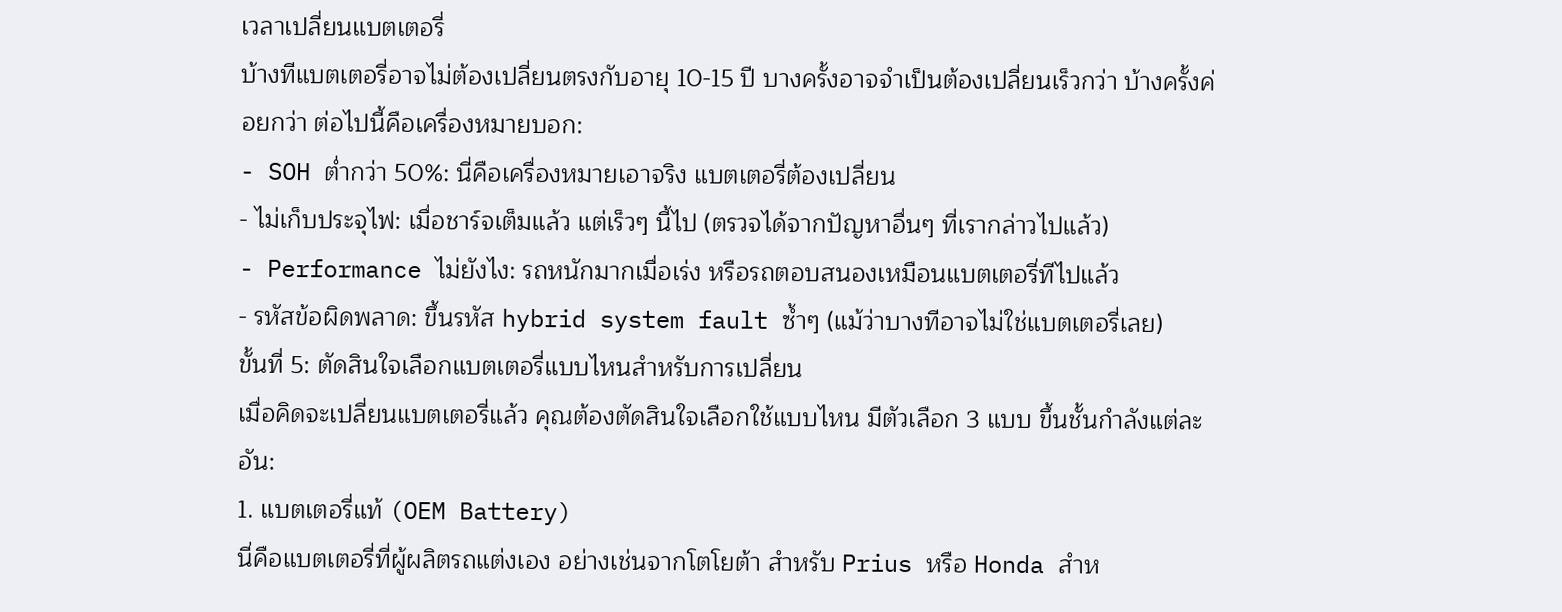เวลาเปลี่ยนแบตเตอรี่
บ้างทีแบตเตอรี่อาจไม่ต้องเปลี่ยนตรงกับอายุ 10-15 ปี บางครั้งอาจจำเป็นต้องเปลี่ยนเร็วกว่า บ้างครั้งค่อยกว่า ต่อไปนี้คือเครื่องหมายบอก:
- SOH ต่ำกว่า 50%: นี่คือเครื่องหมายเอาจริง แบตเตอรี่ต้องเปลี่ยน
- ไม่เก็บประจุไฟ: เมื่อชาร์จเต็มแล้ว แต่เร็วๆ นี้ไป (ตรวจได้จากปัญหาอื่นๆ ที่เรากล่าวไปแล้ว)
- Performance ไม่ยังไง: รถหนักมากเมื่อเร่ง หรือรถตอบสนองเหมือนแบตเตอรี่ทีไปแล้ว
- รหัสข้อผิดพลาด: ขึ้นรหัส hybrid system fault ซ้ำๆ (แม้ว่าบางทีอาจไม่ใช่แบตเตอรี่เลย)
ขั้นที่ 5: ตัดสินใจเลือกแบตเตอรี่แบบไหนสำหรับการเปลี่ยน
เมื่อคิดจะเปลี่ยนแบตเตอรี่แล้ว คุณต้องตัดสินใจเลือกใช้แบบไหน มีตัวเลือก 3 แบบ ขึ้นชั้นกำลังแต่ละอัน:
1. แบตเตอรี่แท้ (OEM Battery)
นี่คือแบตเตอรี่ที่ผู้ผลิตรถแต่งเอง อย่างเช่นจากโตโยต้า สำหรับ Prius หรือ Honda สำห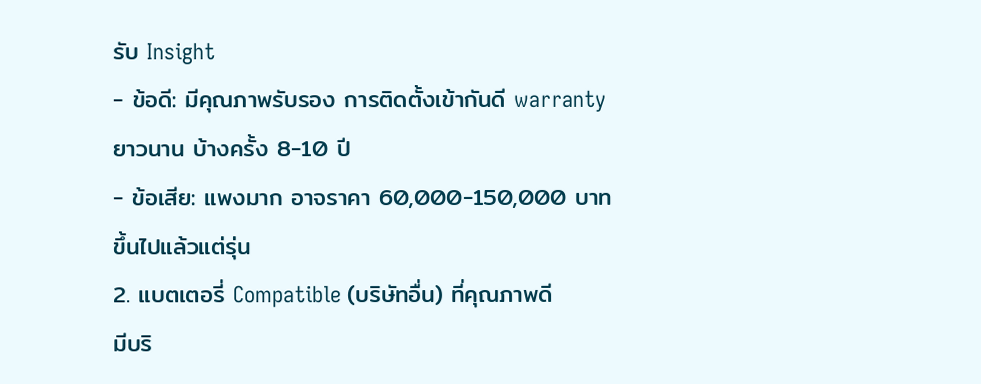รับ Insight
- ข้อดี: มีคุณภาพรับรอง การติดตั้งเข้ากันดี warranty ยาวนาน บ้างครั้ง 8-10 ปี
- ข้อเสีย: แพงมาก อาจราคา 60,000-150,000 บาท ขึ้นไปแล้วแต่รุ่น
2. แบตเตอรี่ Compatible (บริษัทอื่น) ที่คุณภาพดี
มีบริ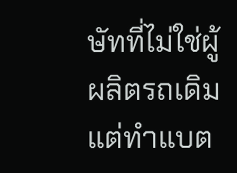ษัทที่ไม่ใช่ผู้ผลิตรถเดิม แต่ทำแบต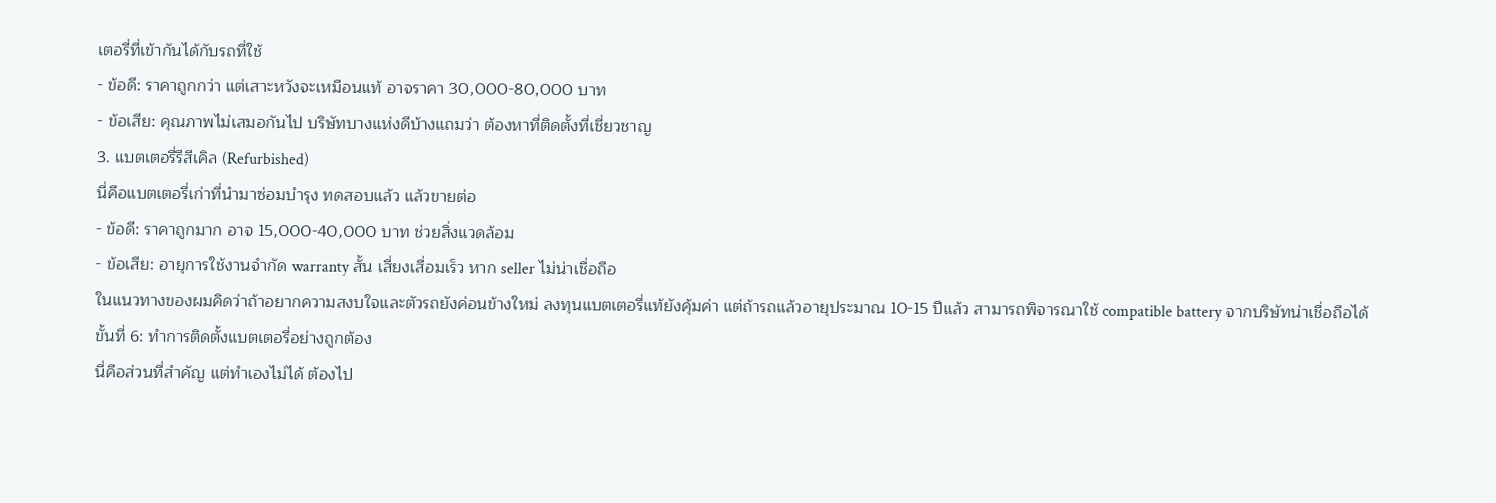เตอรี่ที่เข้ากันได้กับรถที่ใช้
- ข้อดี: ราคาถูกกว่า แต่เสาะหวังจะเหมือนแท้ อาจราคา 30,000-80,000 บาท
- ข้อเสีย: คุณภาพไม่เสมอกันไป บริษัทบางแห่งดีบ้างแถมว่า ต้องหาที่ติดตั้งที่เชี่ยวชาญ
3. แบตเตอรี่รีสีเคิล (Refurbished)
นี่คือแบตเตอรี่เก่าที่นำมาซ่อมบำรุง ทดสอบแล้ว แล้วขายต่อ
- ข้อดี: ราคาถูกมาก อาจ 15,000-40,000 บาท ช่วยสิ่งแวดล้อม
- ข้อเสีย: อายุการใช้งานจำกัด warranty สั้น เสี่ยงเสื่อมเร็ว หาก seller ไม่น่าเชื่อถือ
ในแนวทางของผมคิดว่าถ้าอยากความสงบใจและตัวรถยังค่อนข้างใหม่ ลงทุนแบตเตอรี่แท้ยังคุ้มค่า แต่ถ้ารถแล้วอายุประมาณ 10-15 ปีแล้ว สามารถพิจารณาใช้ compatible battery จากบริษัทน่าเชื่อถือได้
ขั้นที่ 6: ทำการติดตั้งแบตเตอรี่อย่างถูกต้อง
นี่คือส่วนที่สำคัญ แต่ทำเองไม่ได้ ต้องไป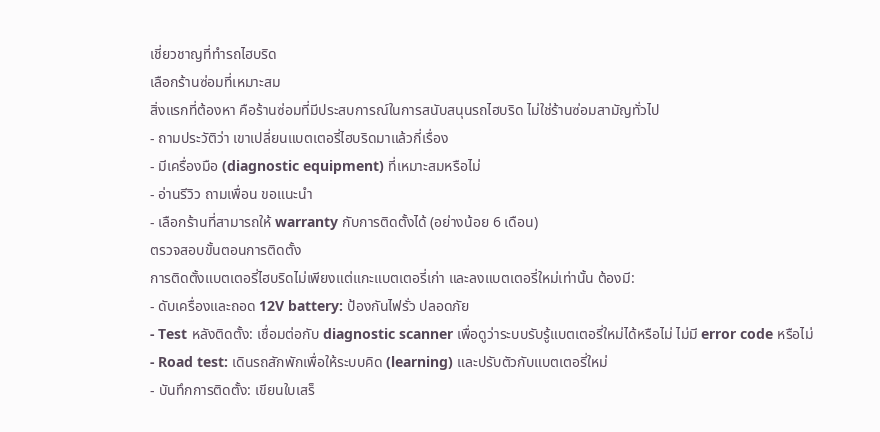เชี่ยวชาญที่ทำรถไฮบริด
เลือกร้านซ่อมที่เหมาะสม
สิ่งแรกที่ต้องหา คือร้านซ่อมที่มีประสบการณ์ในการสนับสนุนรถไฮบริด ไม่ใช่ร้านซ่อมสามัญทั่วไป
- ถามประวัติว่า เขาเปลี่ยนแบตเตอรี่ไฮบริดมาแล้วกี่เรื่อง
- มีเครื่องมือ (diagnostic equipment) ที่เหมาะสมหรือไม่
- อ่านรีวิว ถามเพื่อน ขอแนะนำ
- เลือกร้านที่สามารถให้ warranty กับการติดตั้งได้ (อย่างน้อย 6 เดือน)
ตรวจสอบขั้นตอนการติดตั้ง
การติดตั้งแบตเตอรี่ไฮบริดไม่เพียงแต่แกะแบตเตอรี่เก่า และลงแบตเตอรี่ใหม่เท่านั้น ต้องมี:
- ดับเครื่องและถอด 12V battery: ป้องกันไฟรั่ว ปลอดภัย
- Test หลังติดตั้ง: เชื่อมต่อกับ diagnostic scanner เพื่อดูว่าระบบรับรู้แบตเตอรี่ใหม่ได้หรือไม่ ไม่มี error code หรือไม่
- Road test: เดินรถสักพักเพื่อให้ระบบคิด (learning) และปรับตัวกับแบตเตอรี่ใหม่
- บันทึกการติดตั้ง: เขียนใบเสร็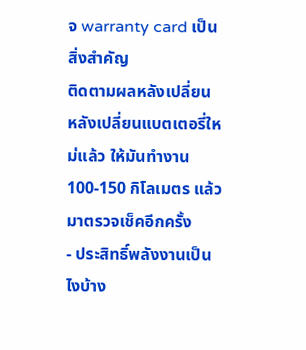จ warranty card เป็นสิ่งสำคัญ
ติดตามผลหลังเปลี่ยน
หลังเปลี่ยนแบตเตอรี่ใหม่แล้ว ให้มันทำงาน 100-150 กิโลเมตร แล้วมาตรวจเช็คอีกครั้ง
- ประสิทธิ์พลังงานเป็นไงบ้าง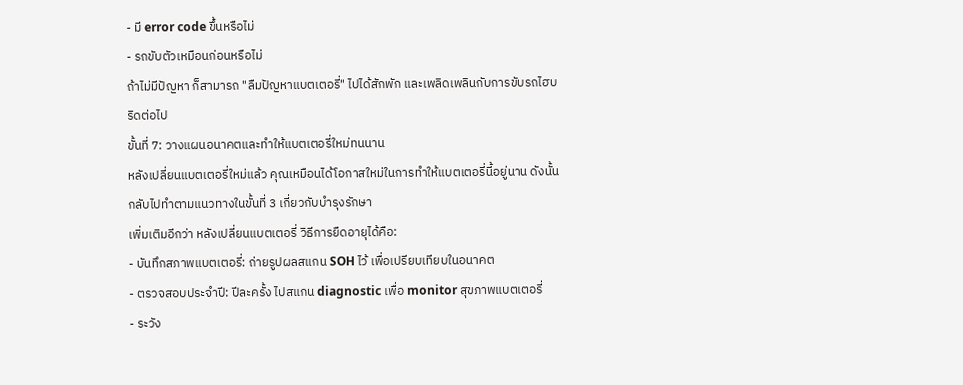- มี error code ขึ้นหรือไม่
- รถขับตัวเหมือนก่อนหรือไม่
ถ้าไม่มีปัญหา ก็สามารถ "ลืมปัญหาแบตเตอรี่" ไปได้สักพัก และเพลิดเพลินกับการขับรถไฮบริดต่อไป
ขั้นที่ 7: วางแผนอนาคตและทำให้แบตเตอรี่ใหม่ทนนาน
หลังเปลี่ยนแบตเตอรี่ใหม่แล้ว คุณเหมือนได้โอกาสใหม่ในการทำให้แบตเตอรี่นี้อยู่นาน ดังนั้นกลับไปทำตามแนวทางในขั้นที่ 3 เกี่ยวกับบำรุงรักษา
เพิ่มเติมอีกว่า หลังเปลี่ยนแบตเตอรี่ วิธีการยืดอายุได้คือ:
- บันทึกสภาพแบตเตอรี่: ถ่ายรูปผลสแกน SOH ไว้ เพื่อเปรียบเทียบในอนาคต
- ตรวจสอบประจำปี: ปีละครั้ง ไปสแกน diagnostic เพื่อ monitor สุขภาพแบตเตอรี่
- ระวัง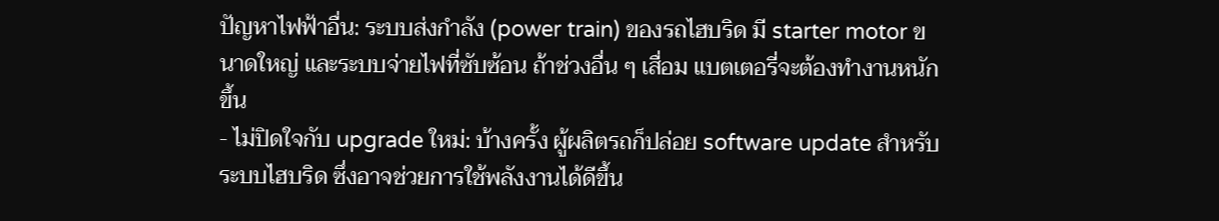ปัญหาไฟฟ้าอื่น: ระบบส่งกำลัง (power train) ของรถไฮบริด มี starter motor ขนาดใหญ่ และระบบจ่ายไฟที่ซับซ้อน ถ้าช่วงอื่น ๆ เสื่อม แบตเตอรี่จะต้องทำงานหนักขึ้น
- ไม่ปิดใจกับ upgrade ใหม่: บ้างครั้ง ผู้ผลิตรถก็ปล่อย software update สำหรับระบบไฮบริด ซึ่งอาจช่วยการใช้พลังงานได้ดีขึ้น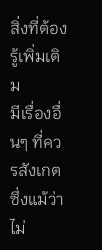สิ่งที่ต้องรู้เพิ่มเติม
มีเรื่องอื่นๆ ที่ควรสังเกต ซึ่งแม้ว่าไม่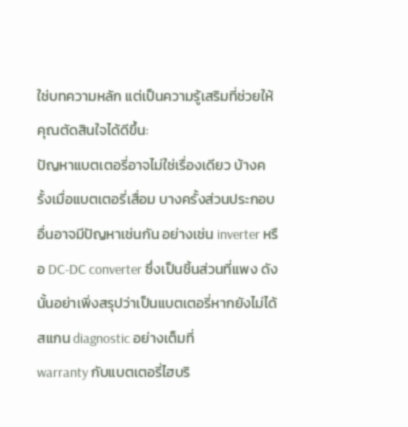ใช่บทความหลัก แต่เป็นความรู้เสริมที่ช่วยให้คุณตัดสินใจได้ดีขึ้น:
ปัญหาแบตเตอรี่อาจไม่ใช่เรื่องเดียว บ้างครั้งเมื่อแบตเตอรี่เสื่อม บางครั้งส่วนประกอบอื่นอาจมีปัญหาเช่นกัน อย่างเช่น inverter หรือ DC-DC converter ซึ่งเป็นชิ้นส่วนที่แพง ดังนั้นอย่าเพิ่งสรุปว่าเป็นแบตเตอรี่หากยังไม่ได้สแกน diagnostic อย่างเต็มที่
warranty กับแบตเตอรี่ไฮบริ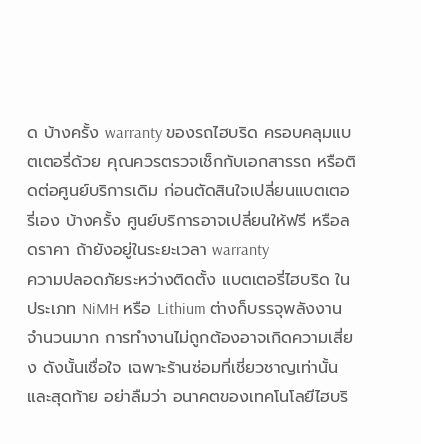ด บ้างครั้ง warranty ของรถไฮบริด ครอบคลุมแบตเตอรี่ด้วย คุณควรตรวจเช็กกับเอกสารรถ หรือติดต่อศูนย์บริการเดิม ก่อนตัดสินใจเปลี่ยนแบตเตอรี่เอง บ้างครั้ง ศูนย์บริการอาจเปลี่ยนให้ฟรี หรือลดราคา ถ้ายังอยู่ในระยะเวลา warranty
ความปลอดภัยระหว่างติดตั้ง แบตเตอรี่ไฮบริด ในประเภท NiMH หรือ Lithium ต่างก็บรรจุพลังงานจำนวนมาก การทำงานไม่ถูกต้องอาจเกิดความเสี่ยง ดังนั้นเชื่อใจ เฉพาะร้านซ่อมที่เชี่ยวชาญเท่านั้น
และสุดท้าย อย่าลืมว่า อนาคตของเทคโนโลยีไฮบริ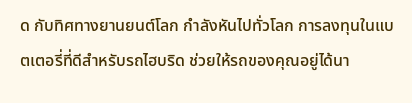ด กับทิศทางยานยนต์โลก กำลังหันไปทั่วโลก การลงทุนในแบตเตอรี่ที่ดีสำหรับรถไฮบริด ช่วยให้รถของคุณอยู่ได้นา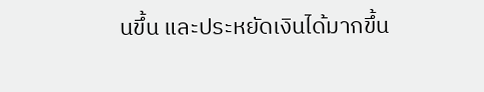นขึ้น และประหยัดเงินได้มากขึ้น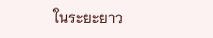ในระยะยาว